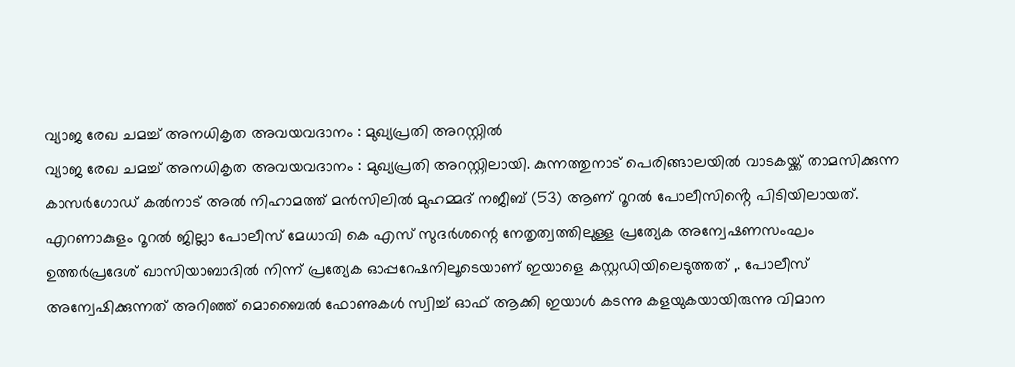വ്യാജ രേഖ ചമച്ച് അനധികൃത അവയവദാനം : മുഖ്യപ്രതി അറസ്റ്റിൽ
വ്യാജ രേഖ ചമച്ച് അനധികൃത അവയവദാനം : മുഖ്യപ്രതി അറസ്റ്റിലായി. കുന്നത്തുനാട് പെരിങ്ങാലയിൽ വാടകയ്ക്ക് താമസിക്കുന്ന കാസർഗോഡ് കൽനാട് അൽ നിഹാമത്ത് മൻസിലിൽ മുഹമ്മദ് നജീബ് (53) ആണ് റൂറൽ പോലീസിൻ്റെ പിടിയിലായത്. എറണാകുളം റൂറൽ ജില്ലാ പോലീസ് മേധാവി കെ എസ് സുദർശന്റെ നേതൃത്വത്തിലുള്ള പ്രത്യേക അന്വേഷണസംഘം ഉത്തർപ്രദേശ് ഖാസിയാബാദിൽ നിന്ന് പ്രത്യേക ഓപ്പറേഷനിലൂടെയാണ് ഇയാളെ കസ്റ്റഡിയിലെടുത്തത് ,. പോലീസ് അന്വേഷിക്കുന്നത് അറിഞ്ഞ് മൊബൈൽ ഫോണുകൾ സ്വിച്ച് ഓഫ് ആക്കി ഇയാൾ കടന്നു കളയുകയായിരുന്നു വിമാന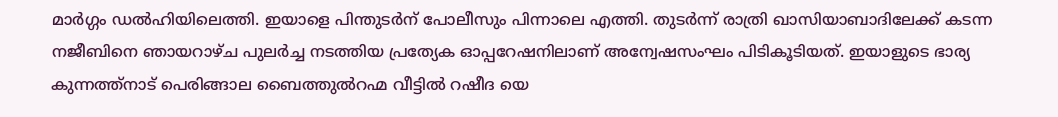മാർഗ്ഗം ഡൽഹിയിലെത്തി. ഇയാളെ പിന്തുടർന് പോലീസും പിന്നാലെ എത്തി. തുടർന്ന് രാത്രി ഖാസിയാബാദിലേക്ക് കടന്ന നജീബിനെ ഞായറാഴ്ച പുലർച്ച നടത്തിയ പ്രത്യേക ഓപ്പറേഷനിലാണ് അന്വേഷസംഘം പിടികൂടിയത്. ഇയാളുടെ ഭാര്യ കുന്നത്ത്നാട് പെരിങ്ങാല ബൈത്തുൽറഹ്മ വീട്ടിൽ റഷീദ യെ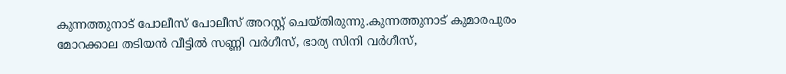കുന്നത്തുനാട് പോലീസ് പോലീസ് അറസ്റ്റ് ചെയ്തിരുന്നു.കുന്നത്തുനാട് കുമാരപുരം മോറക്കാല തടിയൻ വീട്ടിൽ സണ്ണി വർഗീസ്, ഭാര്യ സിനി വർഗീസ്,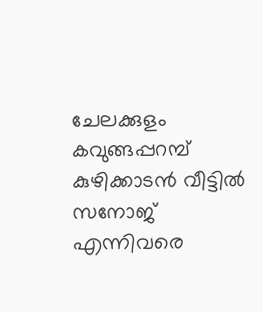ചേലക്കുളം കവുങ്ങപ്പറമ്പ് കുഴിക്കാടൻ വീട്ടിൽ സനോജ് എന്നിവരെ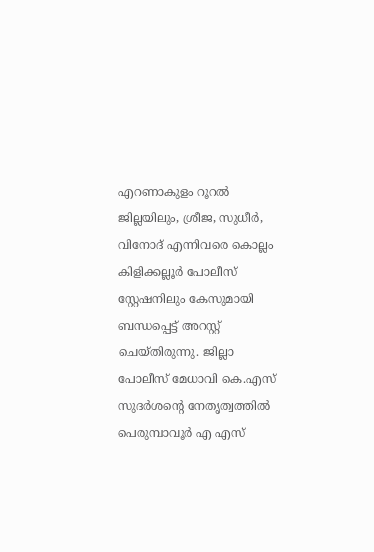എറണാകുളം റൂറൽ ജില്ലയിലും, ശ്രീജ, സുധീർ, വിനോദ് എന്നിവരെ കൊല്ലം കിളിക്കല്ലൂർ പോലീസ് സ്റ്റേഷനിലും കേസുമായി ബന്ധപ്പെട്ട് അറസ്റ്റ് ചെയ്തിരുന്നു. ജില്ലാ പോലീസ് മേധാവി കെ.എസ് സുദർശൻ്റെ നേതൃത്വത്തിൽ പെരുമ്പാവൂർ എ എസ്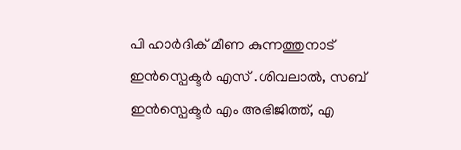പി ഹാർദിക് മീണ കുന്നത്തുനാട് ഇൻസ്പെക്ടർ എസ് .ശിവലാൽ, സബ് ഇൻസ്പെക്ടർ എം അഭിജിത്ത്, എ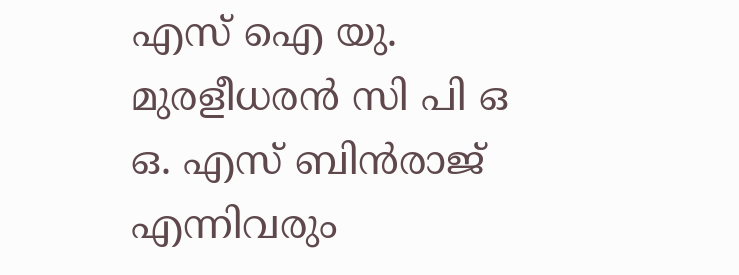എസ് ഐ യു. മുരളീധരൻ സി പി ഒ ഒ. എസ് ബിൻരാജ് എന്നിവരും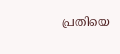പ്രതിയെ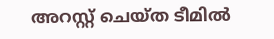അറസ്റ്റ് ചെയ്ത ടീമിൽ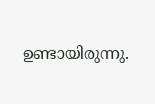ഉണ്ടായിരുന്നു.